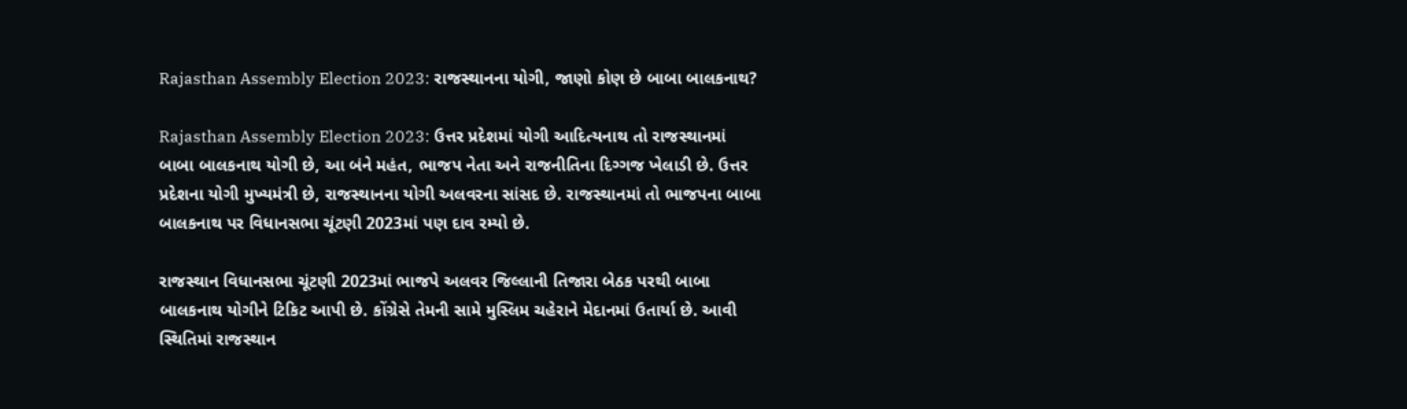Rajasthan Assembly Election 2023: રાજસ્થાનના યોગી, જાણો કોણ છે બાબા બાલકનાથ?

Rajasthan Assembly Election 2023: ઉત્તર પ્રદેશમાં યોગી આદિત્યનાથ તો રાજસ્થાનમાં બાબા બાલકનાથ યોગી છે, આ બંને મહંત, ભાજપ નેતા અને રાજનીતિના દિગ્ગજ ખેલાડી છે. ઉત્તર પ્રદેશના યોગી મુખ્યમંત્રી છે, રાજસ્થાનના યોગી અલવરના સાંસદ છે. રાજસ્થાનમાં તો ભાજપના બાબા બાલકનાથ પર વિધાનસભા ચૂંટણી 2023માં પણ દાવ રમ્યો છે.

રાજસ્થાન વિધાનસભા ચૂંટણી 2023માં ભાજપે અલવર જિલ્લાની તિજારા બેઠક પરથી બાબા બાલકનાથ યોગીને ટિકિટ આપી છે. કોંગ્રેસે તેમની સામે મુસ્લિમ ચહેરાને મેદાનમાં ઉતાર્યા છે. આવી સ્થિતિમાં રાજસ્થાન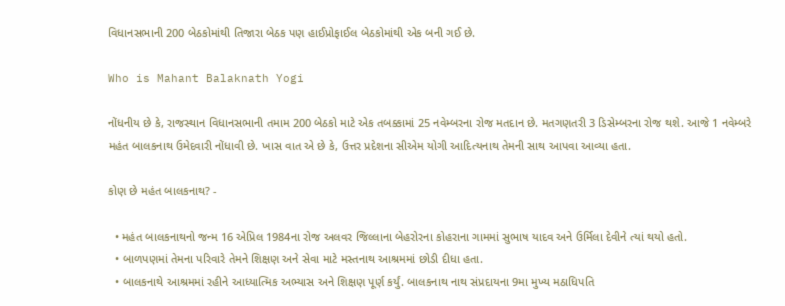વિધાનસભાની 200 બેઠકોમાંથી તિજારા બેઠક પણ હાઈપ્રોફાઈલ બેઠકોમાંથી એક બની ગઈ છે.

Who is Mahant Balaknath Yogi

નોંધનીય છે કે, રાજસ્થાન વિધાનસભાની તમામ 200 બેઠકો માટે એક તબક્કામાં 25 નવેમ્બરના રોજ મતદાન છે. મતગણતરી 3 ડિસેમ્બરના રોજ થશે. આજે 1 નવેમ્બરે મહંત બાલકનાથ ઉમેદવારી નોંધાવી છે. ખાસ વાત એ છે કે, ઉત્તર પ્રદેશના સીએમ યોગી આદિત્યનાથ તેમની સાથ આપવા આવ્યા હતા.

કોણ છે મહંત બાલકનાથ? -

  • મહંત બાલકનાથનો જન્મ 16 એપ્રિલ 1984ના રોજ અલવર જિલ્લાના બેહરોરના કોહરાના ગામમાં સુભાષ યાદવ અને ઉર્મિલા દેવીને ત્યાં થયો હતો.
  • બાળપણમાં તેમના પરિવારે તેમને શિક્ષણ અને સેવા માટે મસ્તનાથ આશ્રમમાં છોડી દીધા હતા.
  • બાલકનાથે આશ્રમમાં રહીને આધ્યાત્મિક અભ્યાસ અને શિક્ષણ પૂર્ણ કર્યું. બાલકનાથ નાથ સંપ્રદાયના 9મા મુખ્ય મઠાધિપતિ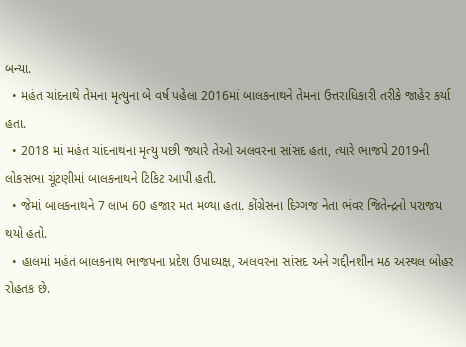બન્યા.
  • મહંત ચાંદનાથે તેમના મૃત્યુના બે વર્ષ પહેલા 2016માં બાલકનાથને તેમના ઉત્તરાધિકારી તરીકે જાહેર કર્યા હતા.
  • 2018 માં મહંત ચાંદનાથના મૃત્યુ પછી જ્યારે તેઓ અલવરના સાંસદ હતા, ત્યારે ભાજપે 2019ની લોકસભા ચૂંટણીમાં બાલકનાથને ટિકિટ આપી હતી.
  • જેમાં બાલકનાથને 7 લાખ 60 હજાર મત મળ્યા હતા. કોંગ્રેસના દિગ્ગજ નેતા ભંવર જિતેન્દ્રનો પરાજય થયો હતો.
  • હાલમાં મહંત બાલકનાથ ભાજપના પ્રદેશ ઉપાધ્યક્ષ, અલવરના સાંસદ અને ગદ્દીનશીન મઠ અસ્થલ બોહર રોહતક છે.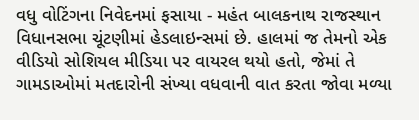વધુ વોટિંગના નિવેદનમાં ફસાયા - મહંત બાલકનાથ રાજસ્થાન વિધાનસભા ચૂંટણીમાં હેડલાઇન્સમાં છે. હાલમાં જ તેમનો એક વીડિયો સોશિયલ મીડિયા પર વાયરલ થયો હતો, જેમાં તે ગામડાઓમાં મતદારોની સંખ્યા વધવાની વાત કરતા જોવા મળ્યા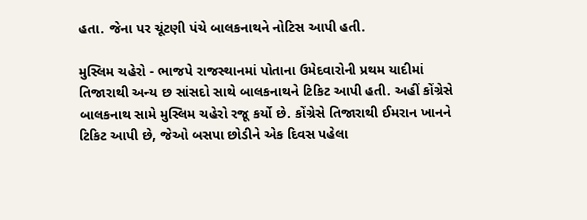હતા. જેના પર ચૂંટણી પંચે બાલકનાથને નોટિસ આપી હતી.

મુસ્લિમ ચહેરો - ભાજપે રાજસ્થાનમાં પોતાના ઉમેદવારોની પ્રથમ યાદીમાં તિજારાથી અન્ય છ સાંસદો સાથે બાલકનાથને ટિકિટ આપી હતી. અહીં કોંગ્રેસે બાલકનાથ સામે મુસ્લિમ ચહેરો રજૂ કર્યો છે. કોંગ્રેસે તિજારાથી ઈમરાન ખાનને ટિકિટ આપી છે, જેઓ બસપા છોડીને એક દિવસ પહેલા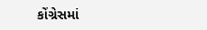કોંગ્રેસમાં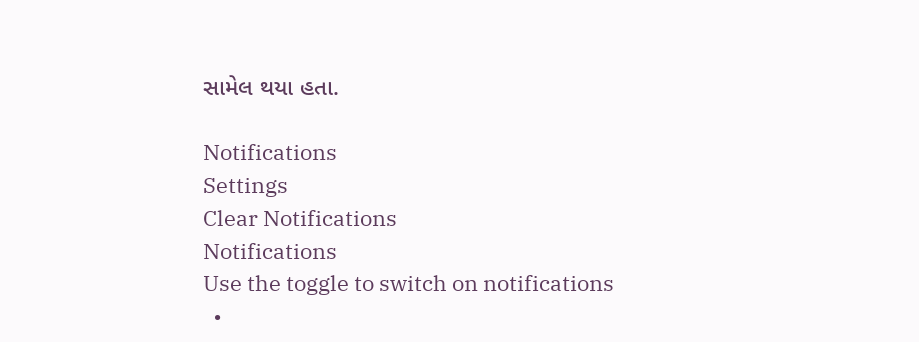સામેલ થયા હતા.

Notifications
Settings
Clear Notifications
Notifications
Use the toggle to switch on notifications
  •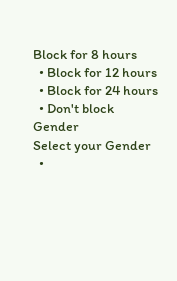Block for 8 hours
  • Block for 12 hours
  • Block for 24 hours
  • Don't block
Gender
Select your Gender
  •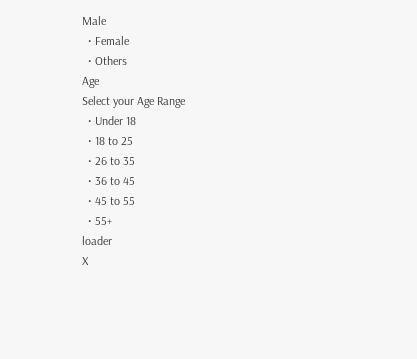Male
  • Female
  • Others
Age
Select your Age Range
  • Under 18
  • 18 to 25
  • 26 to 35
  • 36 to 45
  • 45 to 55
  • 55+
loader
X